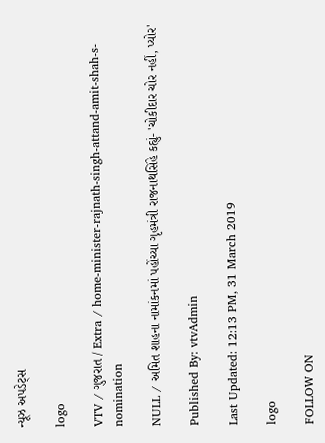ન્યૂઝ અપડેટ્સ

logo

VTV / ગુજરાત / Extra / home-minister-rajnath-singh-attand-amit-shah-s-nomination

NULL / અમિત શાહના નામાંકનમાં પહોંચ્યા ગૃહમંત્રી રાજનાથસિંહે કહ્યું- 'ચોકીદાર ચોર નહીં, પ્યોર'

Published By: vtvAdmin

Last Updated: 12:13 PM, 31 March 2019

logo

FOLLOW ON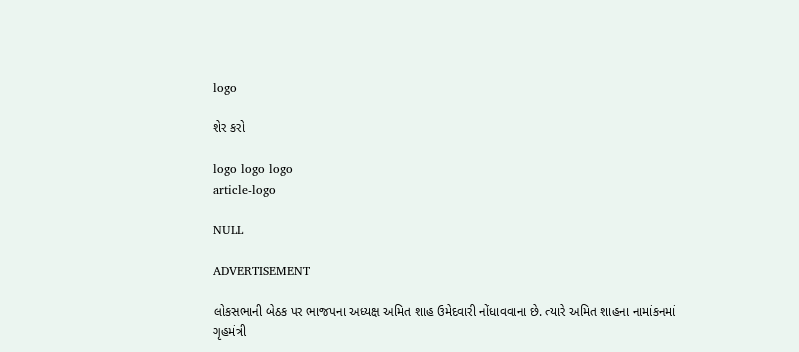logo

શેર કરો

logo logo logo
article-logo

NULL

ADVERTISEMENT

લોકસભાની બેઠક પર ભાજપના અધ્યક્ષ અમિત શાહ ઉમેદવારી નોંધાવવાના છે. ત્યારે અમિત શાહના નામાંકનમાં ગૃહમંત્રી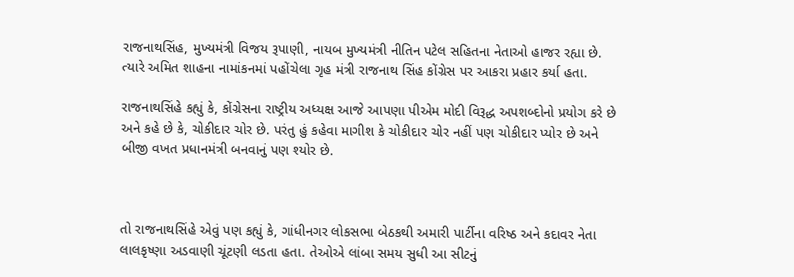રાજનાથસિંહ, મુખ્યમંત્રી વિજય રૂપાણી, નાયબ મુખ્યમંત્રી નીતિન પટેલ સહિતના નેતાઓ હાજર રહ્યા છે. ત્યારે અમિત શાહના નામાંકનમાં પહોંચેલા ગૃહ મંત્રી રાજનાથ સિંહ કોંગ્રેસ પર આકરા પ્રહાર કર્યા હતા.

રાજનાથસિંહે કહ્યું કે, કોંગ્રેસના રાષ્ટ્રીય અધ્યક્ષ આજે આપણા પીએમ મોદી વિરૂદ્ધ અપશબ્દોનો પ્રયોગ કરે છે અને કહે છે કે, ચોકીદાર ચોર છે. પરંતુ હું કહેવા માગીશ કે ચોકીદાર ચોર નહીં પણ ચોકીદાર પ્યોર છે અને બીજી વખત પ્રધાનમંત્રી બનવાનું પણ શ્યોર છે.



તો રાજનાથસિંહે એવું પણ કહ્યું કે, ગાંધીનગર લોકસભા બેઠકથી અમારી પાર્ટીના વરિષ્ઠ અને કદાવર નેતા લાલકૃષ્ણા અડવાણી ચૂંટણી લડતા હતા. તેઓએ લાંબા સમય સુધી આ સીટનું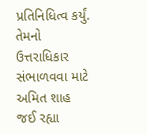પ્રતિનિધિત્વ કર્યું. તેમનો ઉત્તરાધિકાર સંભાળવવા માટે અમિત શાહ જઈ રહ્યા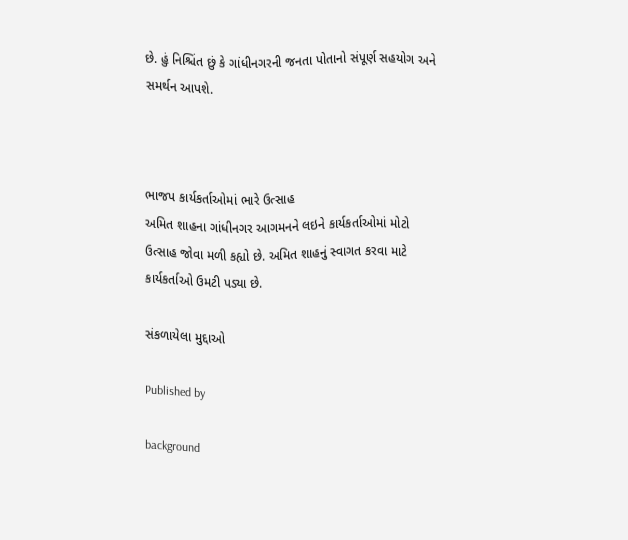છે. હું નિશ્ચિંત છું કે ગાંધીનગરની જનતા પોતાનો સંપૂર્ણ સહયોગ અને સમર્થન આપશે.



ભાજપ કાર્યકર્તાઓમાં ભારે ઉત્સાહ
અમિત શાહના ગાંધીનગર આગમનને લઇને કાર્યકર્તાઓમાં મોટો ઉત્સાહ જોવા મળી કહ્યો છે. અમિત શાહનું સ્વાગત કરવા માટે કાર્યકર્તાઓ ઉમટી પડ્યા છે.

સંકળાયેલા મુદ્દાઓ

Published by

background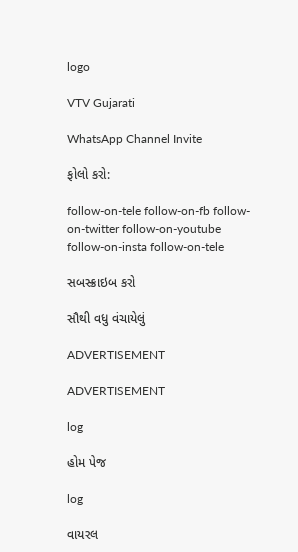logo

VTV Gujarati

WhatsApp Channel Invite

ફોલો કરો:

follow-on-tele follow-on-fb follow-on-twitter follow-on-youtube follow-on-insta follow-on-tele

સબસ્ક્રાઇબ કરો

સૌથી વધુ વંચાયેલું

ADVERTISEMENT

ADVERTISEMENT

log

હોમ પેજ

log

વાયરલ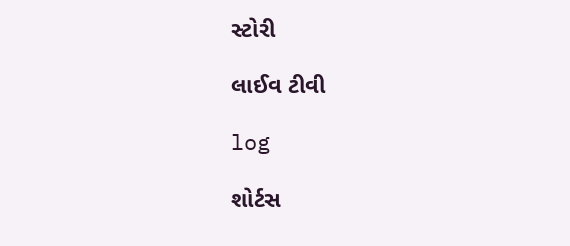સ્ટોરી

લાઈવ ટીવી

log

શોર્ટસ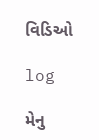વિડિઓ

log

મેનુ